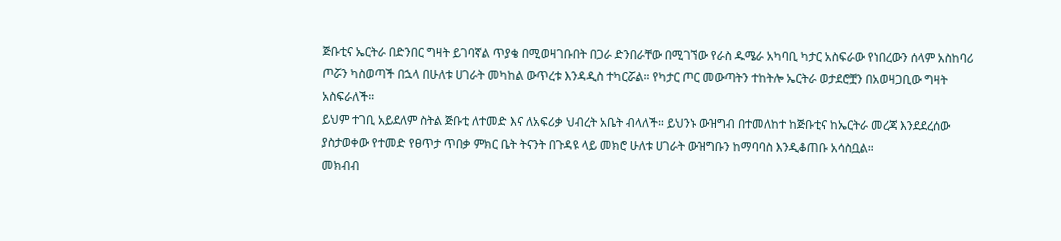ጅቡቲና ኤርትራ በድንበር ግዛት ይገባኛል ጥያቄ በሚወዛገቡበት በጋራ ድንበራቸው በሚገኘው የራስ ዱሜራ አካባቢ ካታር አስፍራው የነበረውን ሰላም አስከባሪ ጦሯን ካስወጣች በኋላ በሁለቱ ሀገራት መካከል ውጥረቱ እንዳዲስ ተካርሯል። የካታር ጦር መውጣትን ተከትሎ ኤርትራ ወታደሮቿን በአወዛጋቢው ግዛት አስፍራለች።
ይህም ተገቢ አይደለም ስትል ጅቡቲ ለተመድ እና ለአፍሪቃ ህብረት አቤት ብላለች። ይህንኑ ውዝግብ በተመለከተ ከጅቡቲና ከኤርትራ መረጃ እንደደረሰው ያስታወቀው የተመድ የፀጥታ ጥበቃ ምክር ቤት ትናንት በጉዳዩ ላይ መክሮ ሁለቱ ሀገራት ውዝግቡን ከማባባስ እንዲቆጠቡ አሳስቧል።
መክብብ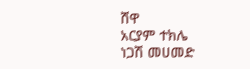ሸዋ
አርያም ተክሌ
ነጋሽ መሀመድ